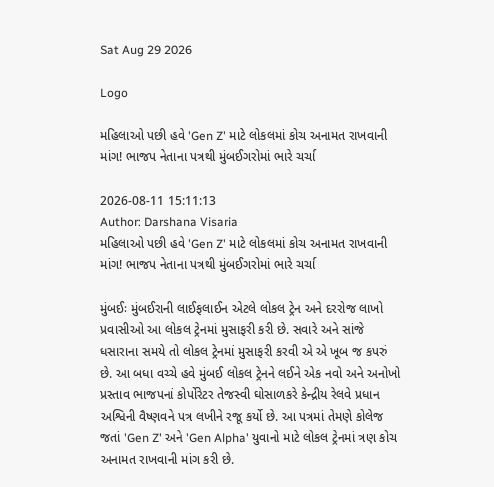Sat Aug 29 2026

Logo

મહિલાઓ પછી હવે 'Gen Z' માટે લોકલમાં કોચ અનામત રાખવાની માંગ! ભાજપ નેતાના પત્રથી મુંબઈગરોમાં ભારે ચર્ચા

2026-08-11 15:11:13
Author: Darshana Visaria
મહિલાઓ પછી હવે 'Gen Z' માટે લોકલમાં કોચ અનામત રાખવાની માંગ! ભાજપ નેતાના પત્રથી મુંબઈગરોમાં ભારે ચર્ચા

મુંબઈઃ મુંબઈરાની લાઈફલાઈન એટલે લોકલ ટ્રેન અને દરરોજ લાખો પ્રવાસીઓ આ લોકલ ટ્રેનમાં મુસાફરી કરી છે. સવારે અને સાંજે ધસારાના સમયે તો લોકલ ટ્રેનમાં મુસાફરી કરવી એ એ ખૂબ જ કપરું છે. આ બધા વચ્ચે હવે મુંબઈ લોકલ ટ્રેનને લઈને એક નવો અને અનોખો પ્રસ્તાવ ભાજપનાં કોર્પોરેટર તેજસ્વી ઘોસાળકરે કેન્દ્રીય રેલવે પ્રધાન અશ્વિની વૈષ્ણવને પત્ર લખીને રજૂ કર્યો છે. આ પત્રમાં તેમણે કોલેજ જતાં 'Gen Z' અને 'Gen Alpha' યુવાનો માટે લોકલ ટ્રેનમાં ત્રણ કોચ અનામત રાખવાની માંગ કરી છે.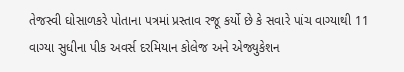તેજસ્વી ઘોસાળકરે પોતાના પત્રમાં પ્રસ્તાવ રજૂ કર્યો છે કે સવારે પાંચ વાગ્યાથી 11 વાગ્યા સુધીના પીક અવર્સ દરમિયાન કોલેજ અને એજ્યુકેશન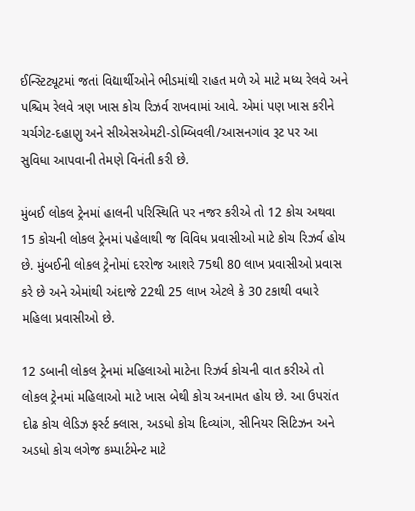ઈન્સ્ટિટ્યૂટમાં જતાં વિદ્યાર્થીઓને ભીડમાંથી રાહત મળે એ માટે મધ્ય રેલવે અને પશ્ચિમ રેલવે ત્રણ ખાસ કોચ રિઝર્વ રાખવામાં આવે. એમાં પણ ખાસ કરીને ચર્ચગેટ-દહાણુ અને સીએસએમટી-ડોમ્બિવલી/આસનગાંવ રૂટ પર આ સુવિધા આપવાની તેમણે વિનંતી કરી છે.

મુંબઈ લોકલ ટ્રેનમાં હાલની પરિસ્થિતિ પર નજર કરીએ તો 12 કોચ અથવા 15 કોચની લોકલ ટ્રેનમાં પહેલાથી જ વિવિધ પ્રવાસીઓ માટે કોચ રિઝર્વ હોય છે. મુંબઈની લોકલ ટ્રેનોમાં દરરોજ આશરે 75થી 80 લાખ પ્રવાસીઓ પ્રવાસ કરે છે અને એમાંથી અંદાજે 22થી 25 લાખ એટલે કે 30 ટકાથી વધારે મહિલા પ્રવાસીઓ છે.

12 ડબાની લોકલ ટ્રેનમાં મહિલાઓ માટેના રિઝર્વ કોચની વાત કરીએ તો લોકલ ટ્રેનમાં મહિલાઓ માટે ખાસ બેથી કોચ અનામત હોય છે. આ ઉપરાંત દોઢ કોચ લેડિઝ ફર્સ્ટ ક્લાસ, અડધો કોચ દિવ્યાંગ, સીનિયર સિટિઝન અને અડધો કોચ લગેજ કમ્પાર્ટમેન્ટ માટે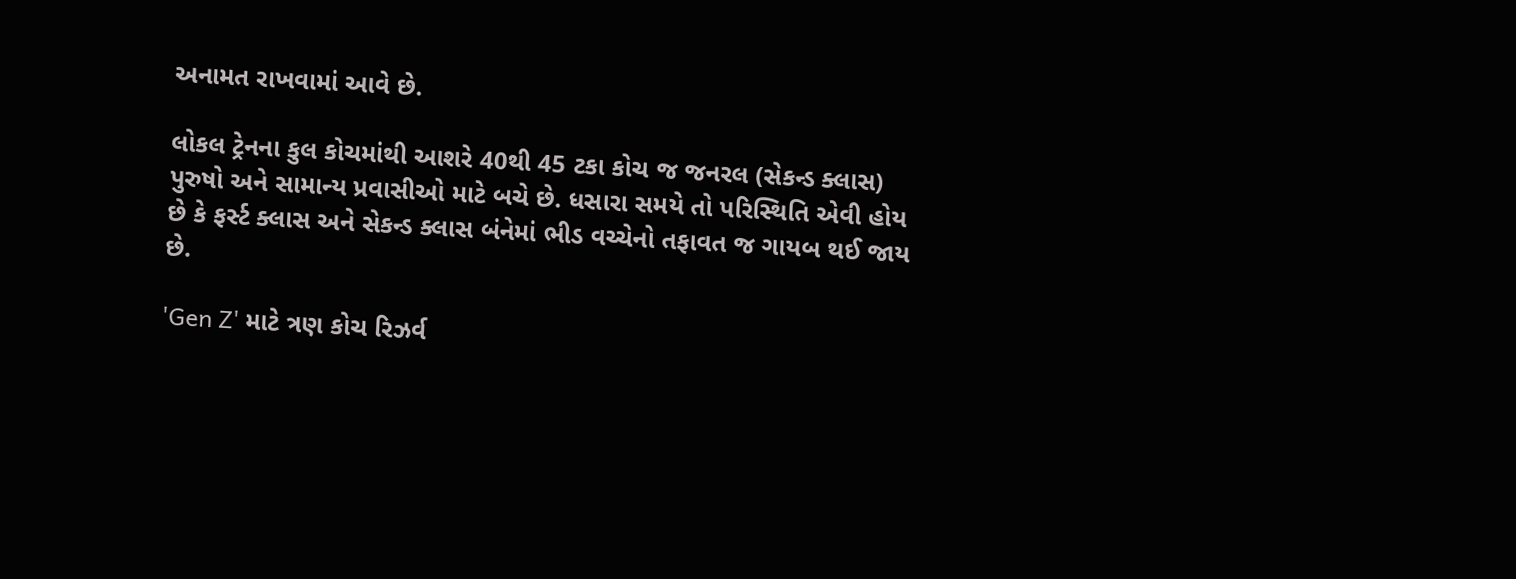અનામત રાખવામાં આવે છે.

લોકલ ટ્રેનના કુલ કોચમાંથી આશરે 40થી 45 ટકા કોચ જ જનરલ (સેકન્ડ ક્લાસ) પુરુષો અને સામાન્ય પ્રવાસીઓ માટે બચે છે. ધસારા સમયે તો પરિસ્થિતિ એવી હોય છે કે ફર્સ્ટ ક્લાસ અને સેકન્ડ ક્લાસ બંનેમાં ભીડ વચ્ચેનો તફાવત જ ગાયબ થઈ જાય છે.

'Gen Z' માટે ત્રણ કોચ રિઝર્વ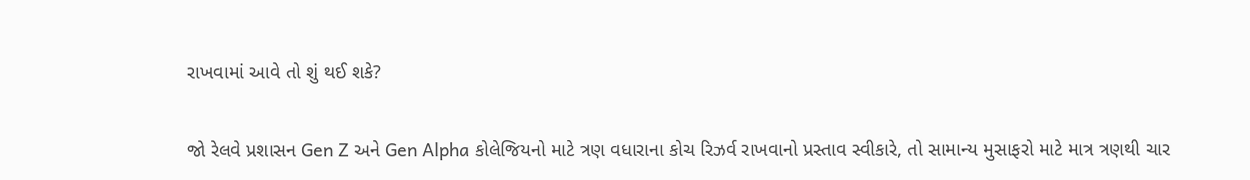રાખવામાં આવે તો શું થઈ શકે?

જો રેલવે પ્રશાસન Gen Z અને Gen Alpha કોલેજિયનો માટે ત્રણ વધારાના કોચ રિઝર્વ રાખવાનો પ્રસ્તાવ સ્વીકારે, તો સામાન્ય મુસાફરો માટે માત્ર ત્રણથી ચાર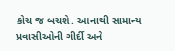કોચ જ બચશે. આનાથી સામાન્ય પ્રવાસીઓની ગીર્દી અને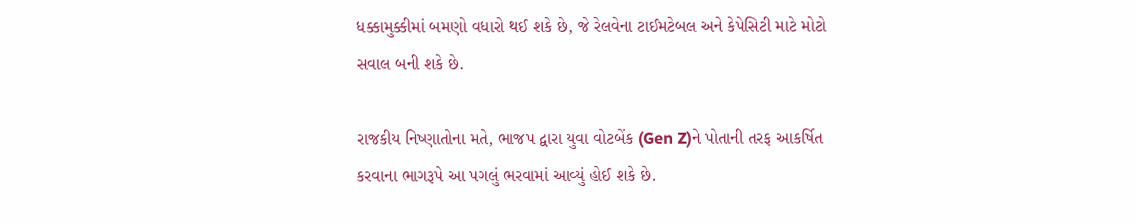ધક્કામુક્કીમાં બમણો વધારો થઈ શકે છે, જે રેલવેના ટાઈમટેબલ અને કેપેસિટી માટે મોટો સવાલ બની શકે છે.

રાજકીય નિષ્ણાતોના મતે, ભાજપ દ્વારા યુવા વોટબેંક (Gen Z)ને પોતાની તરફ આકર્ષિત કરવાના ભાગરૂપે આ પગલું ભરવામાં આવ્યું હોઈ શકે છે.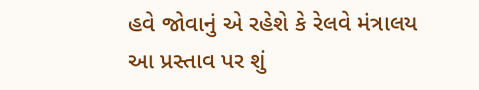હવે જોવાનું એ રહેશે કે રેલવે મંત્રાલય આ પ્રસ્તાવ પર શું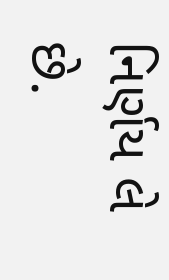નિર્ણય લે છે.